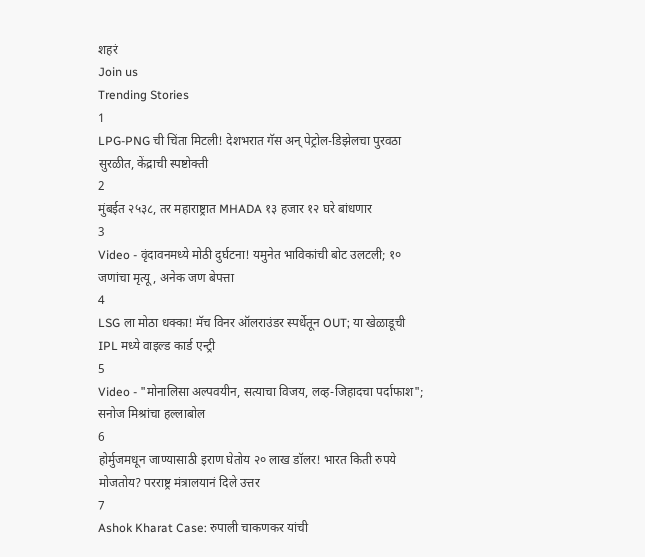शहरं
Join us
Trending Stories
1
LPG-PNG ची चिंता मिटली! देशभरात गॅस अन् पेट्रोल-डिझेलचा पुरवठा सुरळीत, केंद्राची स्पष्टोक्ती
2
मुंबईत २५३८, तर महाराष्ट्रात MHADA १३ हजार १२ घरे बांधणार
3
Video - वृंदावनमध्ये मोठी दुर्घटना! यमुनेत भाविकांची बोट उलटली; १० जणांचा मृत्यू, अनेक जण बेपत्ता
4
LSG ला मोठा धक्का! मॅच विनर ऑलराउंडर स्पर्धेतून OUT; या खेळाडूची IPL मध्ये वाइल्ड कार्ड एन्ट्री
5
Video - "मोनालिसा अल्पवयीन, सत्याचा विजय, लव्ह-जिहादचा पर्दाफाश"; सनोज मिश्रांचा हल्लाबोल
6
होर्मुजमधून जाण्यासाठी इराण घेतोय २० लाख डॉलर! भारत किती रुपये मोजतोय? परराष्ट्र मंत्रालयानं दिले उत्तर
7
Ashok Kharat Case: रुपाली चाकणकर यांची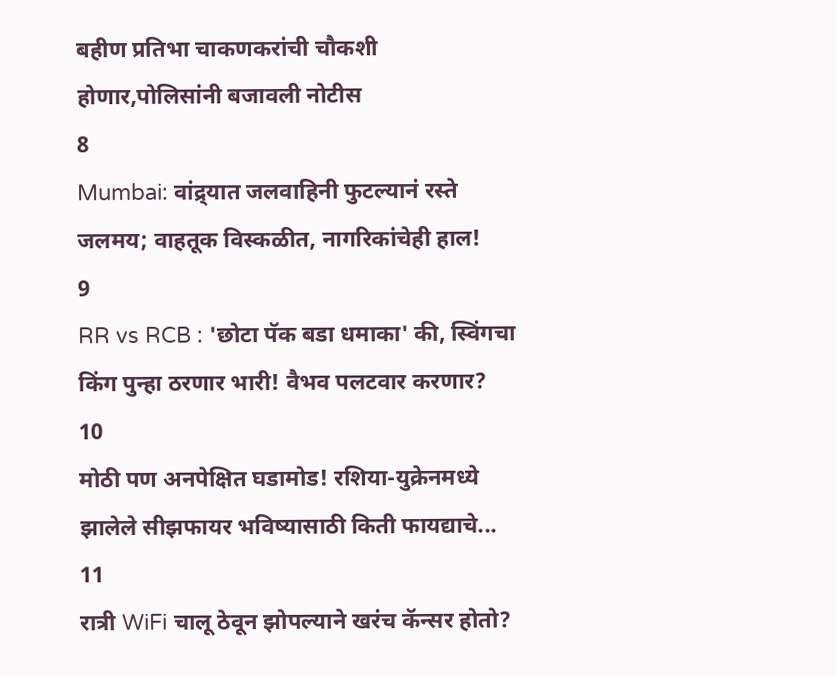बहीण प्रतिभा चाकणकरांची चौकशी होणार,पोलिसांनी बजावली नोटीस
8
Mumbai: वांद्र्यात जलवाहिनी फुटल्यानं रस्ते जलमय; वाहतूक विस्कळीत, नागरिकांचेही हाल!
9
RR vs RCB : 'छोटा पॅक बडा धमाका' की, स्विंगचा किंग पुन्हा ठरणार भारी! वैभव पलटवार करणार?
10
मोठी पण अनपेक्षित घडामोड! रशिया-युक्रेनमध्ये झालेले सीझफायर भविष्यासाठी किती फायद्याचे...
11
रात्री WiFi चालू ठेवून झोपल्याने खरंच कॅन्सर होतो?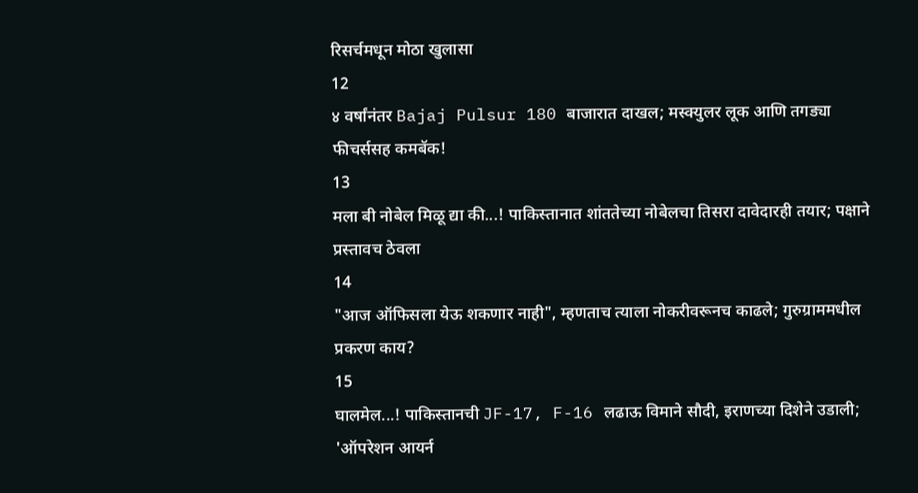रिसर्चमधून मोठा खुलासा
12
४ वर्षांनंतर Bajaj Pulsur 180 बाजारात दाखल; मस्क्युलर लूक आणि तगड्या फीचर्ससह कमबॅक!
13
मला बी नोबेल मिळू द्या की...! पाकिस्तानात शांततेच्या नोबेलचा तिसरा दावेदारही तयार; पक्षाने प्रस्तावच ठेवला
14
"आज ऑफिसला येऊ शकणार नाही", म्हणताच त्याला नोकरीवरूनच काढले; गुरुग्राममधील प्रकरण काय?
15
घालमेल...! पाकिस्तानची JF-17, F-16 लढाऊ विमाने सौदी, इराणच्या दिशेने उडाली; 'ऑपरेशन आयर्न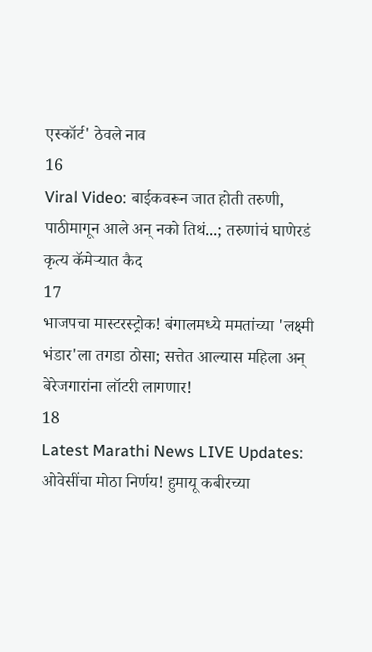एस्कॉर्ट' ठेवले नाव
16
Viral Video: बाईकवरून जात होती तरुणी, पाठीमागून आले अन् नको तिथं...; तरुणांचं घाणेरडं कृत्य कॅमेऱ्यात कैद
17
भाजपचा मास्टरस्ट्रोक! बंगालमध्ये ममतांच्या 'लक्ष्मी भंडार'ला तगडा ठोसा; सत्तेत आल्यास महिला अन् बेरेजगारांना लॉटरी लागणार!
18
Latest Marathi News LIVE Updates: ओवेसींचा मोठा निर्णय! हुमायू कबीरच्या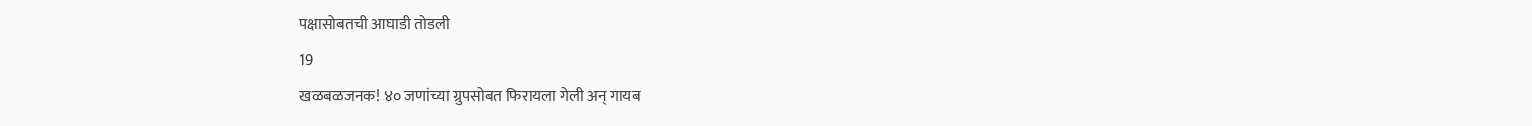पक्षासोबतची आघाडी तोडली
19
खळबळजनक! ४० जणांच्या ग्रुपसोबत फिरायला गेली अन् गायब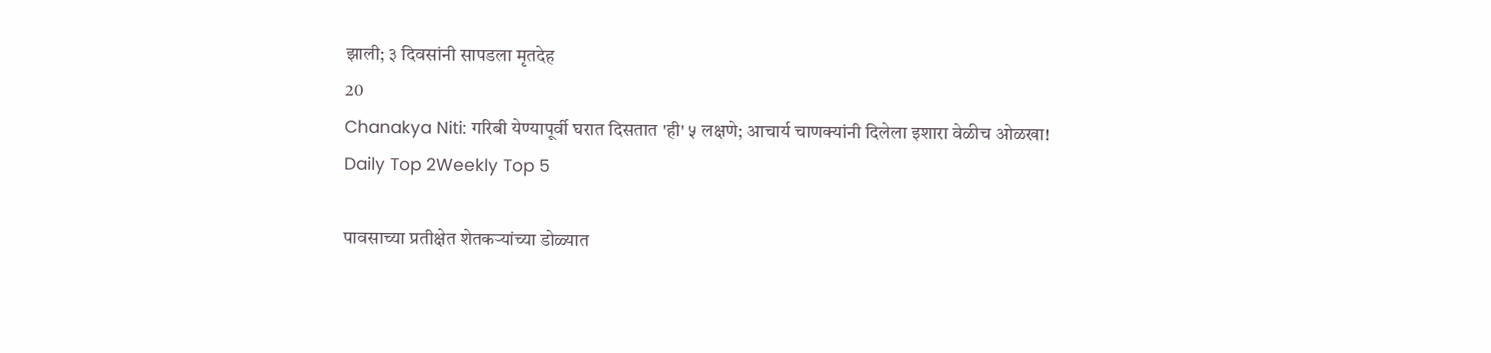झाली; ३ दिवसांनी सापडला मृतदेह
20
Chanakya Niti: गरिबी येण्यापूर्वी घरात दिसतात 'ही' ५ लक्षणे; आचार्य चाणक्यांनी दिलेला इशारा वेळीच ओळखा!
Daily Top 2Weekly Top 5

पावसाच्या प्रतीक्षेत शेतकऱ्यांच्या डोळ्यात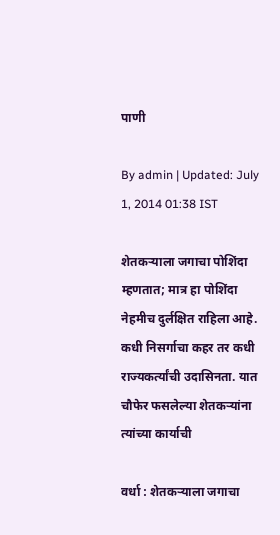पाणी

By admin | Updated: July 1, 2014 01:38 IST

शेतकऱ्याला जगाचा पोशिंदा म्हणतात; मात्र हा पोशिंदा नेहमीच दुर्लक्षित राहिला आहे. कधी निसर्गाचा कहर तर कधी राज्यकर्त्यांची उदासिनता. यात चौफेर फसलेल्या शेतकऱ्यांना त्यांच्या कार्याची

वर्धा : शेतकऱ्याला जगाचा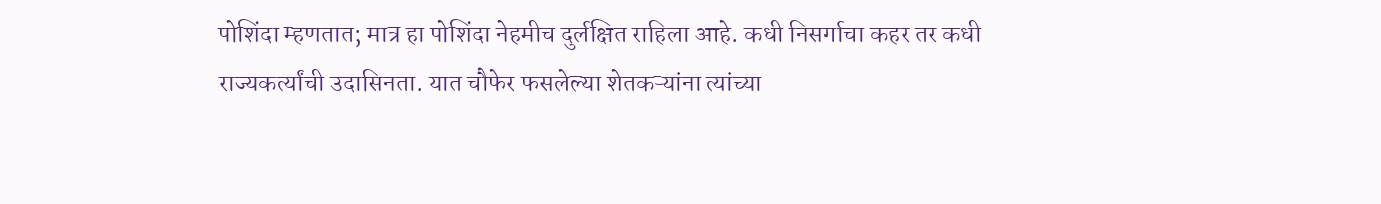पोशिंदा म्हणतात; मात्र हा पोशिंदा नेहमीच दुर्लक्षित राहिला आहे. कधी निसर्गाचा कहर तर कधी राज्यकर्त्यांची उदासिनता. यात चौफेर फसलेल्या शेतकऱ्यांना त्यांच्या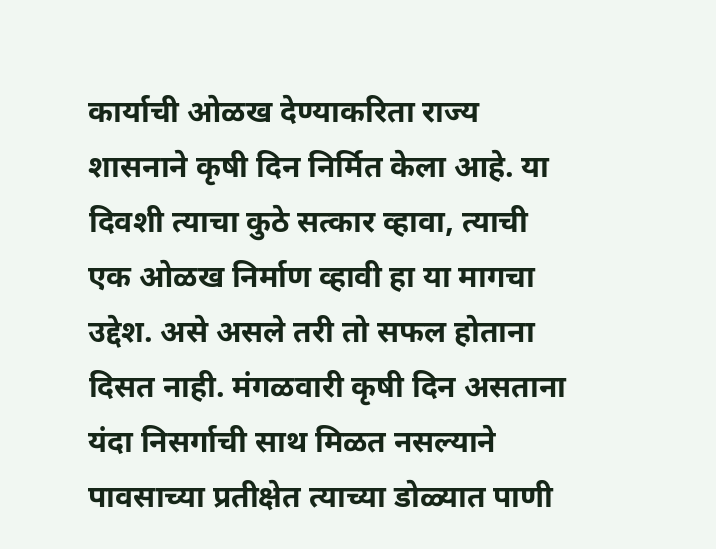कार्याची ओळख देण्याकरिता राज्य शासनाने कृषी दिन निर्मित केला आहे. या दिवशी त्याचा कुठे सत्कार व्हावा, त्याची एक ओळख निर्माण व्हावी हा या मागचा उद्देश. असे असले तरी तो सफल होताना दिसत नाही. मंगळवारी कृषी दिन असताना यंदा निसर्गाची साथ मिळत नसल्याने पावसाच्या प्रतीक्षेत त्याच्या डोळ्यात पाणी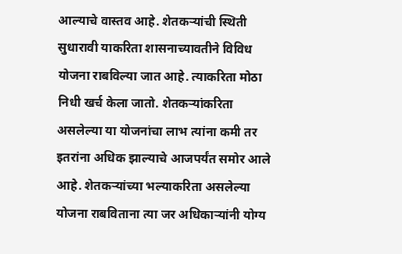आल्याचे वास्तव आहे. शेतकऱ्यांची स्थिती सुधारावी याकरिता शासनाच्यावतीने विविध योजना राबविल्या जात आहे. त्याकरिता मोठा निधी खर्च केला जातो. शेतकऱ्यांकरिता असलेल्या या योजनांचा लाभ त्यांना कमी तर इतरांना अधिक झाल्याचे आजपर्यंत समोर आले आहे. शेतकऱ्यांच्या भल्याकरिता असलेल्या योजना राबविताना त्या जर अधिकाऱ्यांनी योग्य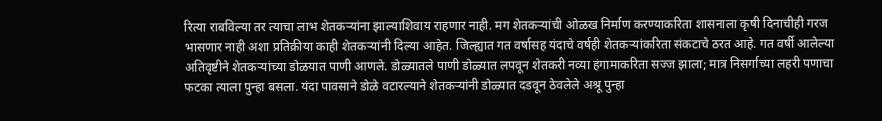रित्या राबविल्या तर त्याचा लाभ शेतकऱ्यांना झाल्याशिवाय राहणार नाही. मग शेतकऱ्यांची ओळख निर्माण करण्याकरिता शासनाला कृषी दिनाचीही गरज भासणार नाही अशा प्रतिक्रीया काही शेतकऱ्यांनी दिल्या आहेत. जिल्ह्यात गत वर्षासह यंदाचे वर्षही शेतकऱ्यांकरिता संकटाचे ठरत आहे. गत वर्षी आलेल्या अतिवृष्टीने शेतकऱ्यांच्या डोळयात पाणी आणले. डोळ्यातले पाणी डोळ्यात लपवून शेतकरी नव्या हंगामाकरिता सज्ज झाला; मात्र निसर्गाच्या लहरी पणाचा फटका त्याला पुन्हा बसला. यंदा पावसाने डोळे वटारल्याने शेतकऱ्यांनी डोळ्यात दडवून ठेवलेले अश्रू पुन्हा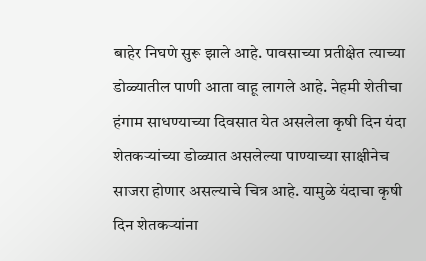बाहेर निघणे सुरू झाले आहे. पावसाच्या प्रतीक्षेत त्याच्या डोळ्यातील पाणी आता वाहू लागले आहे. नेहमी शेतीचा हंगाम साधण्याच्या दिवसात येत असलेला कृषी दिन यंदा शेतकऱ्यांच्या डोळ्यात असलेल्या पाण्याच्या साक्षीनेच साजरा होणार असल्याचे चित्र आहे. यामुळे यंदाचा कृषी दिन शेतकऱ्यांना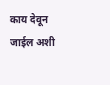काय देवून जाईल अशी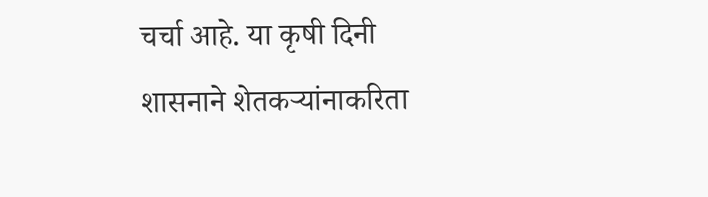चर्चा आहे. या कृषी दिनी शासनाने शेतकऱ्यांनाकरिता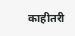काहीतरी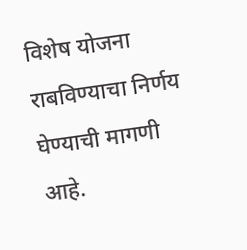विशेष योजना राबविण्याचा निर्णय घेण्याची मागणी आहे.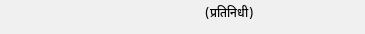(प्रतिनिधी)